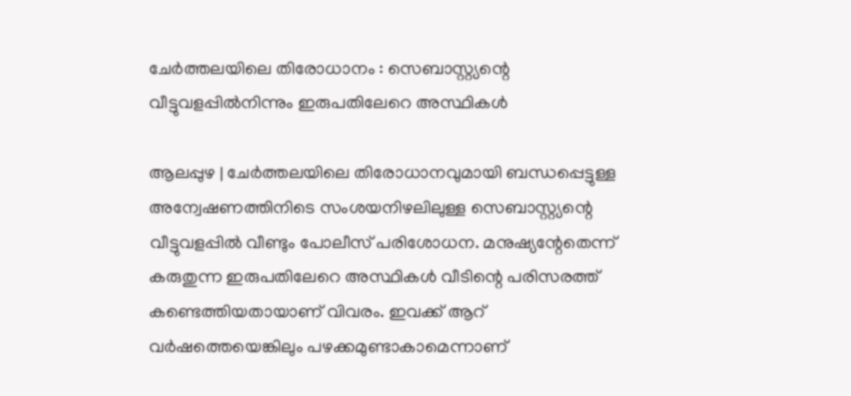ചേര്‍ത്തലയിലെ തിരോധാനം : സെബാസ്റ്റ്യന്റെ വീട്ടുവളപ്പില്‍നിന്നും ഇരുപതിലേറെ അസ്ഥികള്‍

ആലപ്പുഴ | ചേര്‍ത്തലയിലെ തിരോധാനവുമായി ബന്ധപ്പെട്ടുള്ള അന്വേഷണത്തിനിടെ സംശയനിഴലിലുള്ള സെബാസ്റ്റ്യന്റെ വീട്ടുവളപ്പില്‍ വീണ്ടും പോലീസ് പരിശോധന. മനുഷ്യന്റേതെന്ന് കരുതുന്ന ഇരുപതിലേറെ അസ്ഥികള്‍ വീടിന്റെ പരിസരത്ത് കണ്ടെത്തിയതായാണ് വിവരം. ഇവക്ക് ആറ് വര്‍ഷത്തെയെങ്കിലും പഴക്കമുണ്ടാകാമെന്നാണ്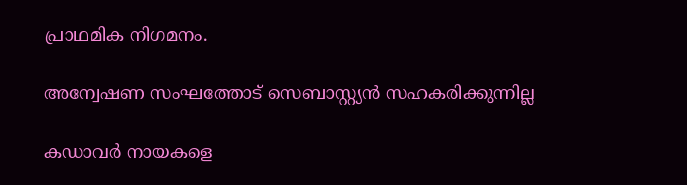പ്രാഥമിക നിഗമനം.

അന്വേഷണ സംഘത്തോട് സെബാസ്റ്റ്യൻ സഹകരിക്കുന്നില്ല

കഡാവര്‍ നായകളെ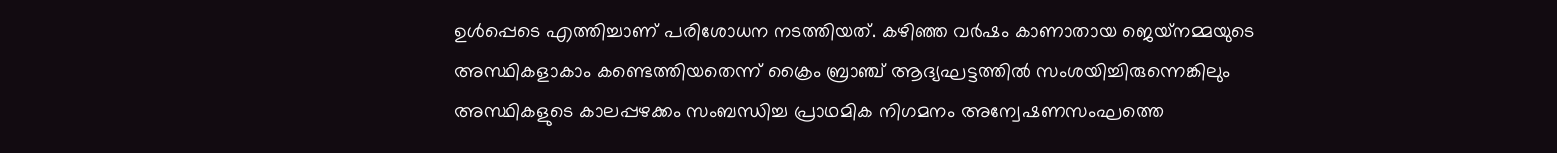ഉള്‍പ്പെടെ എത്തിച്ചാണ് പരിശോധന നടത്തിയത്. കഴിഞ്ഞ വര്‍ഷം കാണാതായ ജെയ്‌നമ്മയുടെ അസ്ഥികളാകാം കണ്ടെത്തിയതെന്ന് ക്രൈം ബ്രാഞ്ച് ആദ്യഘട്ടത്തില്‍ സംശയിച്ചിരുന്നെങ്കിലും അസ്ഥികളുടെ കാലപ്പഴക്കം സംബന്ധിച്ച പ്രാഥമിക നിഗമനം അന്വേഷണസംഘത്തെ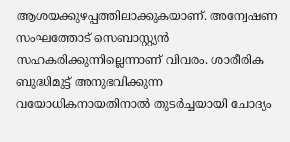ആശയക്കുഴപ്പത്തിലാക്കുകയാണ്. അന്വേഷണ സംഘത്തോട് സെബാസ്റ്റ്യൻ സഹകരിക്കുന്നില്ലെന്നാണ് വിവരം. ശാരീരിക ബുദ്ധിമുട്ട് അനുഭവിക്കുന്ന വയോധികനായതിനാൽ തുടർച്ചയായി ചോദ്യം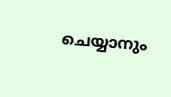ചെയ്യാനും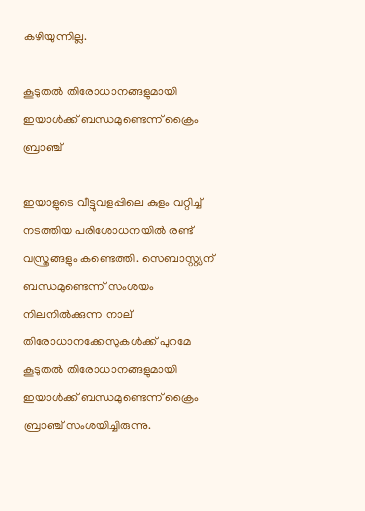കഴിയുന്നില്ല.

കൂടുതല്‍ തിരോധാനങ്ങളുമായി ഇയാള്‍ക്ക് ബന്ധമുണ്ടെന്ന് ക്രൈം ബ്രാഞ്ച്

ഇയാളുടെ വീട്ടുവളപ്പിലെ കുളം വറ്റിച്ച് നടത്തിയ പരിശോധനയില്‍ രണ്ട് വസ്ത്രങ്ങളും കണ്ടെത്തി. സെബാസ്റ്റ്യന് ബന്ധമുണ്ടെന്ന് സംശയം നിലനില്‍ക്കുന്ന നാല് തിരോധാനക്കേസുകള്‍ക്ക് പുറമേ കൂടുതല്‍ തിരോധാനങ്ങളുമായി ഇയാള്‍ക്ക് ബന്ധമുണ്ടെന്ന് ക്രൈം ബ്രാഞ്ച് സംശയിച്ചിരുന്നു.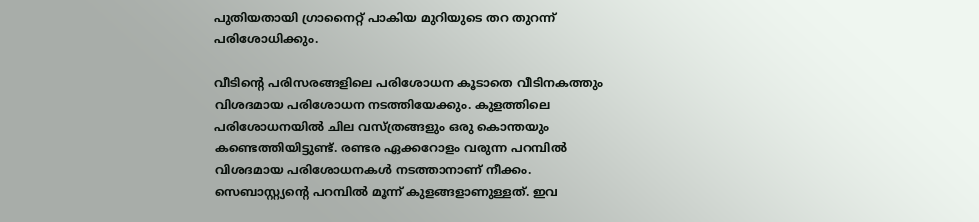പുതിയതായി ഗ്രാനൈറ്റ് പാകിയ മുറിയുടെ തറ തുറന്ന് പരിശോധിക്കും.

വീടിന്റെ പരിസരങ്ങളിലെ പരിശോധന കൂടാതെ വീടിനകത്തും വിശദമായ പരിശോധന നടത്തിയേക്കും. കുളത്തിലെ പരിശോധനയില്‍ ചില വസ്ത്രങ്ങളും ഒരു കൊന്തയും കണ്ടെത്തിയിട്ടുണ്ട്. രണ്ടര ഏക്കറോളം വരുന്ന പറമ്പില്‍ വിശദമായ പരിശോധനകള്‍ നടത്താനാണ് നീക്കം. സെബാസ്റ്റ്യൻ്റെ പറമ്പില്‍ മൂന്ന് കുളങ്ങളാണുള്ളത്. ഇവ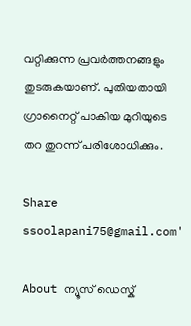വറ്റിക്കുന്ന പ്രവര്‍ത്തനങ്ങളും തുടരുകയാണ്. പുതിയതായി ഗ്രാനൈറ്റ് പാകിയ മുറിയുടെ തറ തുറന്ന് പരിശോധിക്കും.

Share
ssoolapani75@gmail.com'

About ന്യൂസ് ഡെസ്ക്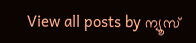View all posts by ന്യൂസ്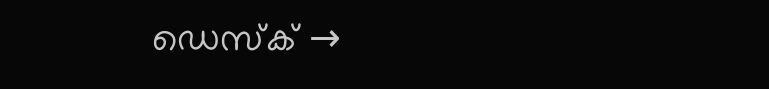ഡെസ്ക് →